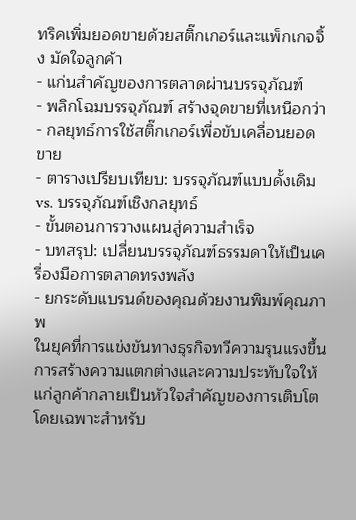ทริคเพิ่มยอดขายด้วยสติ๊กเกอร์และแพ็กเกจจิ้ง มัดใจลูกค้า
- แก่นสำคัญของการตลาดผ่านบรรจุภัณฑ์
- พลิกโฉมบรรจุภัณฑ์ สร้างจุดขายที่เหนือกว่า
- กลยุทธ์การใช้สติ๊กเกอร์เพื่อขับเคลื่อนยอดขาย
- ตารางเปรียบเทียบ: บรรจุภัณฑ์แบบดั้งเดิม vs. บรรจุภัณฑ์เชิงกลยุทธ์
- ขั้นตอนการวางแผนสู่ความสำเร็จ
- บทสรุป: เปลี่ยนบรรจุภัณฑ์ธรรมดาให้เป็นเครื่องมือการตลาดทรงพลัง
- ยกระดับแบรนด์ของคุณด้วยงานพิมพ์คุณภาพ
ในยุคที่การแข่งขันทางธุรกิจทวีความรุนแรงขึ้น การสร้างความแตกต่างและความประทับใจให้แก่ลูกค้ากลายเป็นหัวใจสำคัญของการเติบโต โดยเฉพาะสำหรับ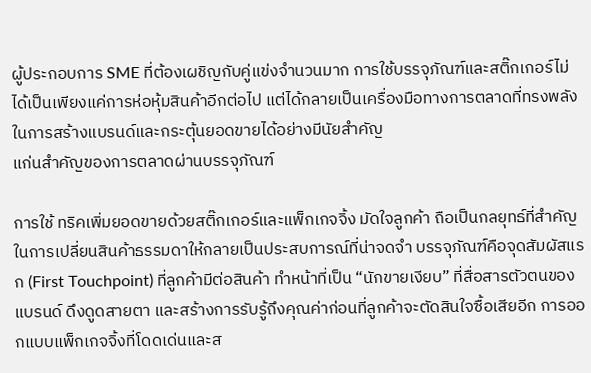ผู้ประกอบการ SME ที่ต้องเผชิญกับคู่แข่งจำนวนมาก การใช้บรรจุภัณฑ์และสติ๊กเกอร์ไม่ได้เป็นเพียงแค่การห่อหุ้มสินค้าอีกต่อไป แต่ได้กลายเป็นเครื่องมือทางการตลาดที่ทรงพลังในการสร้างแบรนด์และกระตุ้นยอดขายได้อย่างมีนัยสำคัญ
แก่นสำคัญของการตลาดผ่านบรรจุภัณฑ์

การใช้ ทริคเพิ่มยอดขายด้วยสติ๊กเกอร์และแพ็กเกจจิ้ง มัดใจลูกค้า ถือเป็นกลยุทธ์ที่สำคัญในการเปลี่ยนสินค้าธรรมดาให้กลายเป็นประสบการณ์ที่น่าจดจำ บรรจุภัณฑ์คือจุดสัมผัสแรก (First Touchpoint) ที่ลูกค้ามีต่อสินค้า ทำหน้าที่เป็น “นักขายเงียบ” ที่สื่อสารตัวตนของแบรนด์ ดึงดูดสายตา และสร้างการรับรู้ถึงคุณค่าก่อนที่ลูกค้าจะตัดสินใจซื้อเสียอีก การออกแบบแพ็กเกจจิ้งที่โดดเด่นและส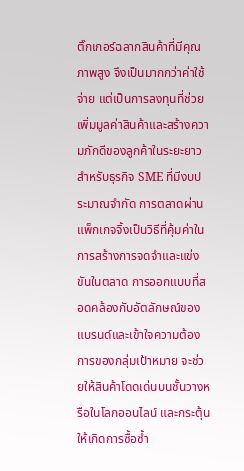ติ๊กเกอร์ฉลากสินค้าที่มีคุณภาพสูง จึงเป็นมากกว่าค่าใช้จ่าย แต่เป็นการลงทุนที่ช่วยเพิ่มมูลค่าสินค้าและสร้างความภักดีของลูกค้าในระยะยาว
สำหรับธุรกิจ SME ที่มีงบประมาณจำกัด การตลาดผ่านแพ็กเกจจิ้งเป็นวิธีที่คุ้มค่าในการสร้างการจดจำและแข่งขันในตลาด การออกแบบที่สอดคล้องกับอัตลักษณ์ของแบรนด์และเข้าใจความต้องการของกลุ่มเป้าหมาย จะช่วยให้สินค้าโดดเด่นบนชั้นวางหรือในโลกออนไลน์ และกระตุ้นให้เกิดการซื้อซ้ำ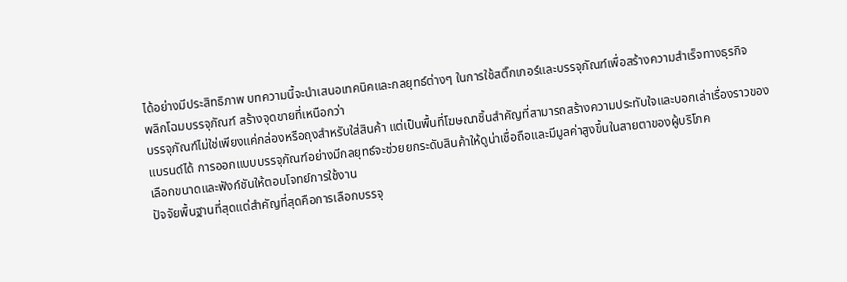ได้อย่างมีประสิทธิภาพ บทความนี้จะนำเสนอเทคนิคและกลยุทธ์ต่างๆ ในการใช้สติ๊กเกอร์และบรรจุภัณฑ์เพื่อสร้างความสำเร็จทางธุรกิจ
พลิกโฉมบรรจุภัณฑ์ สร้างจุดขายที่เหนือกว่า
บรรจุภัณฑ์ไม่ใช่เพียงแค่กล่องหรือถุงสำหรับใส่สินค้า แต่เป็นพื้นที่โฆษณาชิ้นสำคัญที่สามารถสร้างความประทับใจและบอกเล่าเรื่องราวของแบรนด์ได้ การออกแบบบรรจุภัณฑ์อย่างมีกลยุทธ์จะช่วยยกระดับสินค้าให้ดูน่าเชื่อถือและมีมูลค่าสูงขึ้นในสายตาของผู้บริโภค
เลือกขนาดและฟังก์ชันให้ตอบโจทย์การใช้งาน
ปัจจัยพื้นฐานที่สุดแต่สำคัญที่สุดคือการเลือกบรรจุ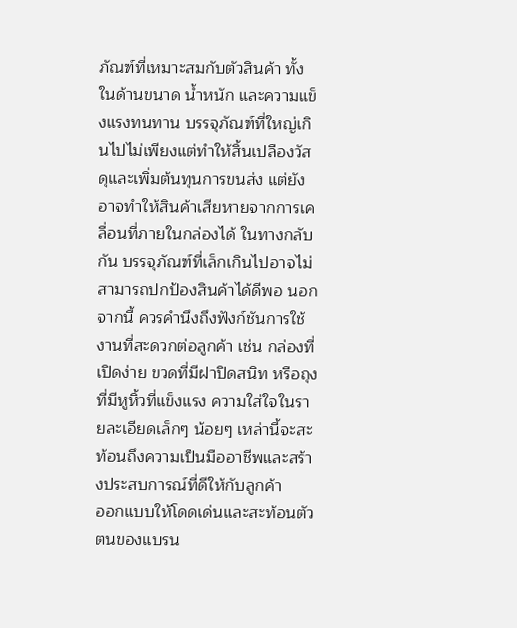ภัณฑ์ที่เหมาะสมกับตัวสินค้า ทั้งในด้านขนาด น้ำหนัก และความแข็งแรงทนทาน บรรจุภัณฑ์ที่ใหญ่เกินไปไม่เพียงแต่ทำให้สิ้นเปลืองวัสดุและเพิ่มต้นทุนการขนส่ง แต่ยังอาจทำให้สินค้าเสียหายจากการเคลื่อนที่ภายในกล่องได้ ในทางกลับกัน บรรจุภัณฑ์ที่เล็กเกินไปอาจไม่สามารถปกป้องสินค้าได้ดีพอ นอกจากนี้ ควรคำนึงถึงฟังก์ชันการใช้งานที่สะดวกต่อลูกค้า เช่น กล่องที่เปิดง่าย ขวดที่มีฝาปิดสนิท หรือถุงที่มีหูหิ้วที่แข็งแรง ความใส่ใจในรายละเอียดเล็กๆ น้อยๆ เหล่านี้จะสะท้อนถึงความเป็นมืออาชีพและสร้างประสบการณ์ที่ดีให้กับลูกค้า
ออกแบบให้โดดเด่นและสะท้อนตัวตนของแบรน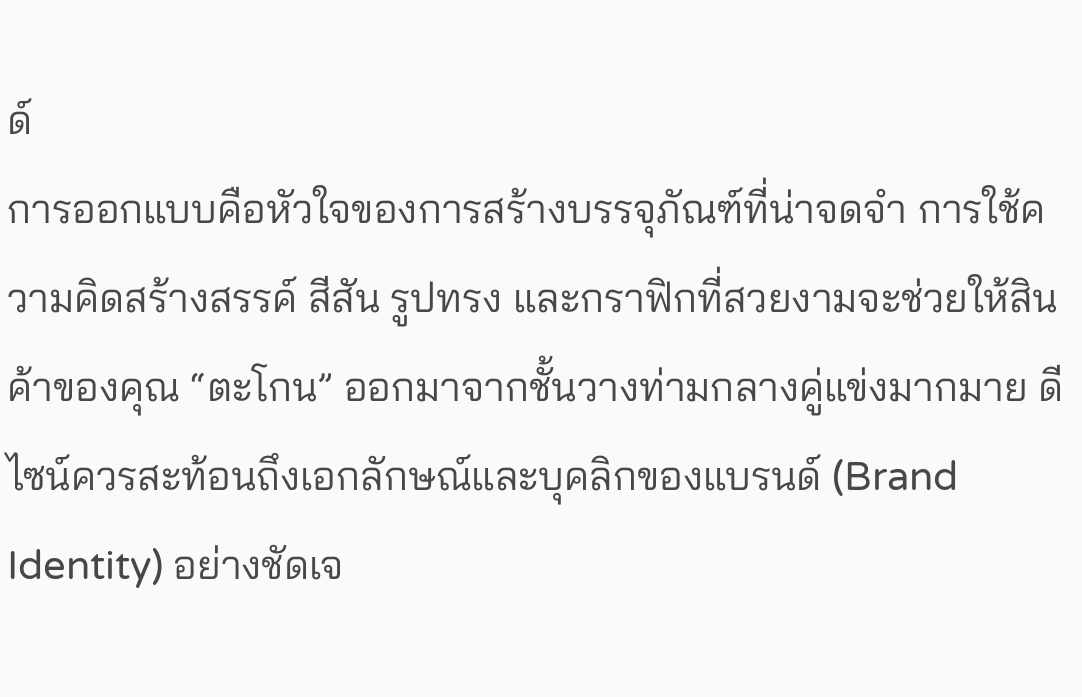ด์
การออกแบบคือหัวใจของการสร้างบรรจุภัณฑ์ที่น่าจดจำ การใช้ความคิดสร้างสรรค์ สีสัน รูปทรง และกราฟิกที่สวยงามจะช่วยให้สินค้าของคุณ “ตะโกน” ออกมาจากชั้นวางท่ามกลางคู่แข่งมากมาย ดีไซน์ควรสะท้อนถึงเอกลักษณ์และบุคลิกของแบรนด์ (Brand Identity) อย่างชัดเจ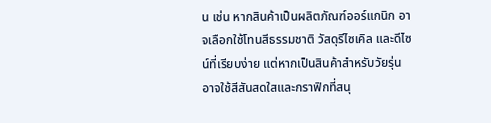น เช่น หากสินค้าเป็นผลิตภัณฑ์ออร์แกนิก อาจเลือกใช้โทนสีธรรมชาติ วัสดุรีไซเคิล และดีไซน์ที่เรียบง่าย แต่หากเป็นสินค้าสำหรับวัยรุ่น อาจใช้สีสันสดใสและกราฟิกที่สนุ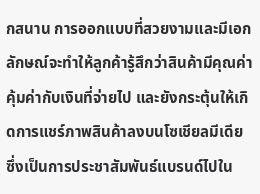กสนาน การออกแบบที่สวยงามและมีเอกลักษณ์จะทำให้ลูกค้ารู้สึกว่าสินค้ามีคุณค่า คุ้มค่ากับเงินที่จ่ายไป และยังกระตุ้นให้เกิดการแชร์ภาพสินค้าลงบนโซเชียลมีเดีย ซึ่งเป็นการประชาสัมพันธ์แบรนด์ไปใน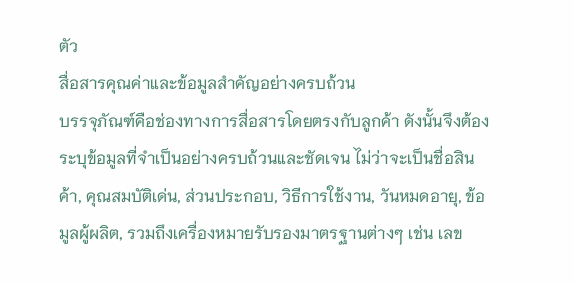ตัว
สื่อสารคุณค่าและข้อมูลสำคัญอย่างครบถ้วน
บรรจุภัณฑ์คือช่องทางการสื่อสารโดยตรงกับลูกค้า ดังนั้นจึงต้องระบุข้อมูลที่จำเป็นอย่างครบถ้วนและชัดเจน ไม่ว่าจะเป็นชื่อสินค้า, คุณสมบัติเด่น, ส่วนประกอบ, วิธีการใช้งาน, วันหมดอายุ, ข้อมูลผู้ผลิต, รวมถึงเครื่องหมายรับรองมาตรฐานต่างๆ เช่น เลข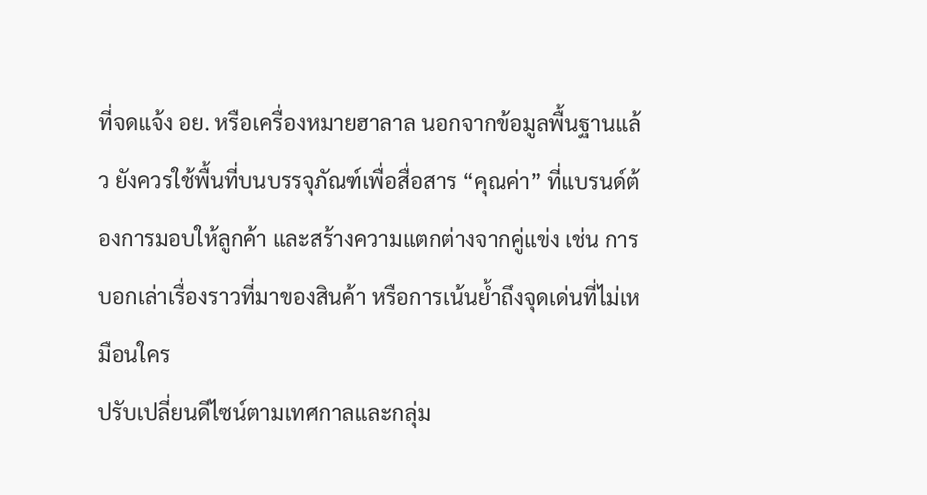ที่จดแจ้ง อย. หรือเครื่องหมายฮาลาล นอกจากข้อมูลพื้นฐานแล้ว ยังควรใช้พื้นที่บนบรรจุภัณฑ์เพื่อสื่อสาร “คุณค่า” ที่แบรนด์ต้องการมอบให้ลูกค้า และสร้างความแตกต่างจากคู่แข่ง เช่น การบอกเล่าเรื่องราวที่มาของสินค้า หรือการเน้นย้ำถึงจุดเด่นที่ไม่เหมือนใคร
ปรับเปลี่ยนดีไซน์ตามเทศกาลและกลุ่ม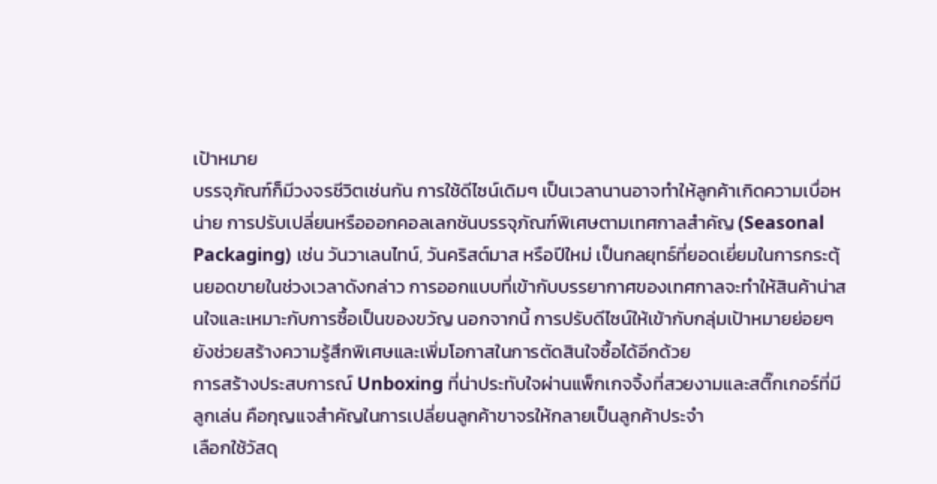เป้าหมาย
บรรจุภัณฑ์ก็มีวงจรชีวิตเช่นกัน การใช้ดีไซน์เดิมๆ เป็นเวลานานอาจทำให้ลูกค้าเกิดความเบื่อหน่าย การปรับเปลี่ยนหรือออกคอลเลกชันบรรจุภัณฑ์พิเศษตามเทศกาลสำคัญ (Seasonal Packaging) เช่น วันวาเลนไทน์, วันคริสต์มาส หรือปีใหม่ เป็นกลยุทธ์ที่ยอดเยี่ยมในการกระตุ้นยอดขายในช่วงเวลาดังกล่าว การออกแบบที่เข้ากับบรรยากาศของเทศกาลจะทำให้สินค้าน่าสนใจและเหมาะกับการซื้อเป็นของขวัญ นอกจากนี้ การปรับดีไซน์ให้เข้ากับกลุ่มเป้าหมายย่อยๆ ยังช่วยสร้างความรู้สึกพิเศษและเพิ่มโอกาสในการตัดสินใจซื้อได้อีกด้วย
การสร้างประสบการณ์ Unboxing ที่น่าประทับใจผ่านแพ็กเกจจิ้งที่สวยงามและสติ๊กเกอร์ที่มีลูกเล่น คือกุญแจสำคัญในการเปลี่ยนลูกค้าขาจรให้กลายเป็นลูกค้าประจำ
เลือกใช้วัสดุ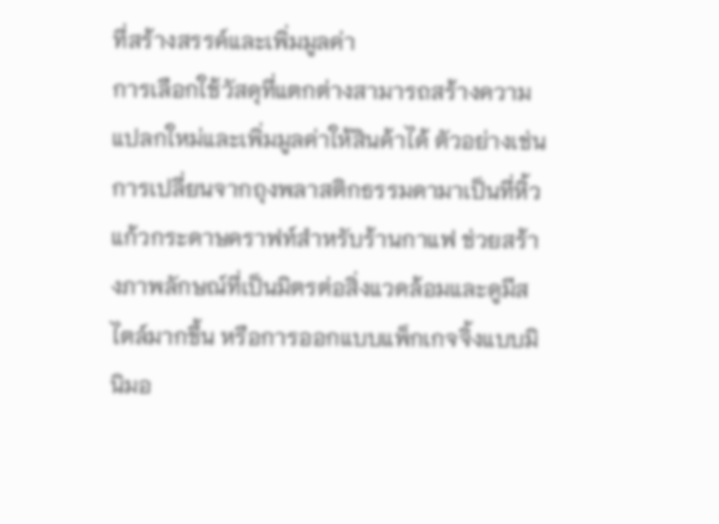ที่สร้างสรรค์และเพิ่มมูลค่า
การเลือกใช้วัสดุที่แตกต่างสามารถสร้างความแปลกใหม่และเพิ่มมูลค่าให้สินค้าได้ ตัวอย่างเช่น การเปลี่ยนจากถุงพลาสติกธรรมดามาเป็นที่หิ้วแก้วกระดาษคราฟท์สำหรับร้านกาแฟ ช่วยสร้างภาพลักษณ์ที่เป็นมิตรต่อสิ่งแวดล้อมและดูมีสไตล์มากขึ้น หรือการออกแบบแพ็กเกจจิ้งแบบมินิมอ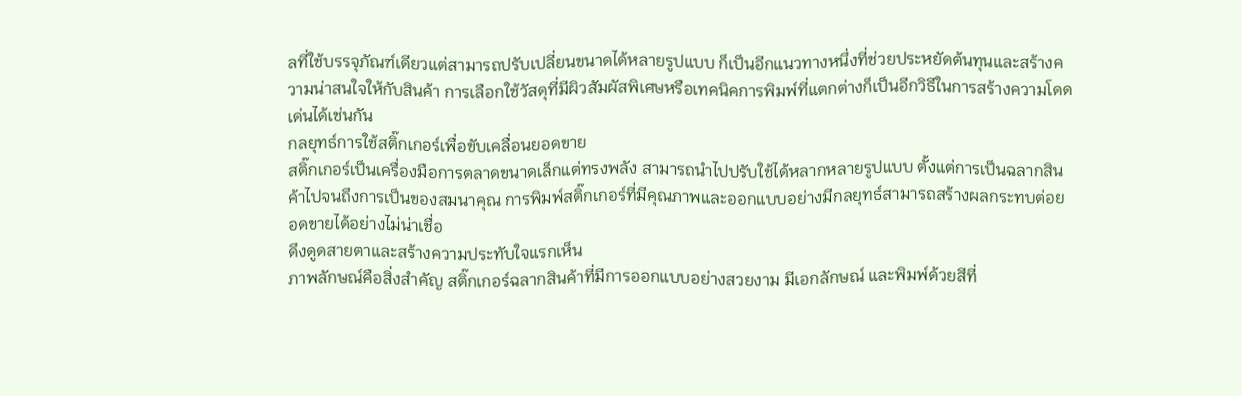ลที่ใช้บรรจุภัณฑ์เดียวแต่สามารถปรับเปลี่ยนขนาดได้หลายรูปแบบ ก็เป็นอีกแนวทางหนึ่งที่ช่วยประหยัดต้นทุนและสร้างความน่าสนใจให้กับสินค้า การเลือกใช้วัสดุที่มีผิวสัมผัสพิเศษหรือเทคนิคการพิมพ์ที่แตกต่างก็เป็นอีกวิธีในการสร้างความโดดเด่นได้เช่นกัน
กลยุทธ์การใช้สติ๊กเกอร์เพื่อขับเคลื่อนยอดขาย
สติ๊กเกอร์เป็นเครื่องมือการตลาดขนาดเล็กแต่ทรงพลัง สามารถนำไปปรับใช้ได้หลากหลายรูปแบบ ตั้งแต่การเป็นฉลากสินค้าไปจนถึงการเป็นของสมนาคุณ การพิมพ์สติ๊กเกอร์ที่มีคุณภาพและออกแบบอย่างมีกลยุทธ์สามารถสร้างผลกระทบต่อยอดขายได้อย่างไม่น่าเชื่อ
ดึงดูดสายตาและสร้างความประทับใจแรกเห็น
ภาพลักษณ์คือสิ่งสำคัญ สติ๊กเกอร์ฉลากสินค้าที่มีการออกแบบอย่างสวยงาม มีเอกลักษณ์ และพิมพ์ด้วยสีที่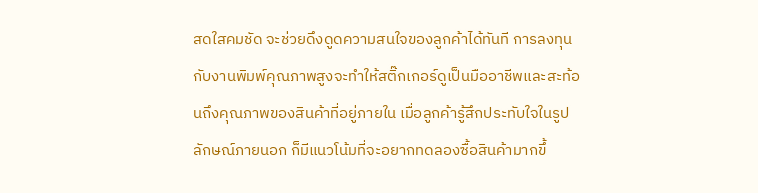สดใสคมชัด จะช่วยดึงดูดความสนใจของลูกค้าได้ทันที การลงทุนกับงานพิมพ์คุณภาพสูงจะทำให้สติ๊กเกอร์ดูเป็นมืออาชีพและสะท้อนถึงคุณภาพของสินค้าที่อยู่ภายใน เมื่อลูกค้ารู้สึกประทับใจในรูปลักษณ์ภายนอก ก็มีแนวโน้มที่จะอยากทดลองซื้อสินค้ามากขึ้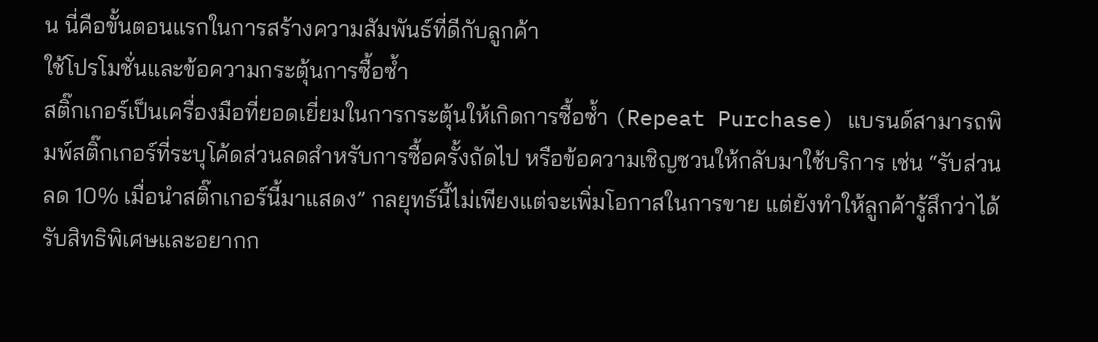น นี่คือขั้นตอนแรกในการสร้างความสัมพันธ์ที่ดีกับลูกค้า
ใช้โปรโมชั่นและข้อความกระตุ้นการซื้อซ้ำ
สติ๊กเกอร์เป็นเครื่องมือที่ยอดเยี่ยมในการกระตุ้นให้เกิดการซื้อซ้ำ (Repeat Purchase) แบรนด์สามารถพิมพ์สติ๊กเกอร์ที่ระบุโค้ดส่วนลดสำหรับการซื้อครั้งถัดไป หรือข้อความเชิญชวนให้กลับมาใช้บริการ เช่น “รับส่วนลด 10% เมื่อนำสติ๊กเกอร์นี้มาแสดง” กลยุทธ์นี้ไม่เพียงแต่จะเพิ่มโอกาสในการขาย แต่ยังทำให้ลูกค้ารู้สึกว่าได้รับสิทธิพิเศษและอยากก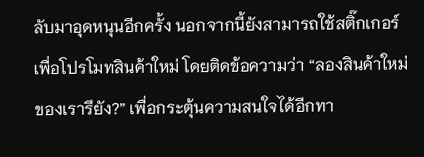ลับมาอุดหนุนอีกครั้ง นอกจากนี้ยังสามารถใช้สติ๊กเกอร์เพื่อโปรโมทสินค้าใหม่ โดยติดข้อความว่า “ลองสินค้าใหม่ของเรารึยัง?” เพื่อกระตุ้นความสนใจได้อีกทา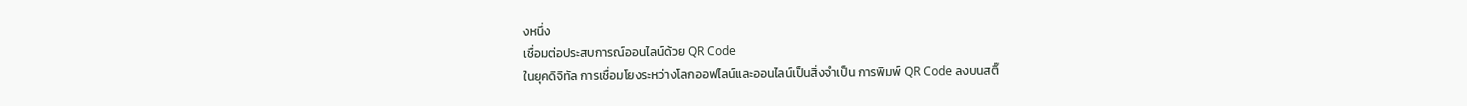งหนึ่ง
เชื่อมต่อประสบการณ์ออนไลน์ด้วย QR Code
ในยุคดิจิทัล การเชื่อมโยงระหว่างโลกออฟไลน์และออนไลน์เป็นสิ่งจำเป็น การพิมพ์ QR Code ลงบนสติ๊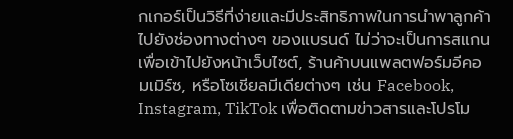กเกอร์เป็นวิธีที่ง่ายและมีประสิทธิภาพในการนำพาลูกค้าไปยังช่องทางต่างๆ ของแบรนด์ ไม่ว่าจะเป็นการสแกนเพื่อเข้าไปยังหน้าเว็บไซต์, ร้านค้าบนแพลตฟอร์มอีคอมเมิร์ซ, หรือโซเชียลมีเดียต่างๆ เช่น Facebook, Instagram, TikTok เพื่อติดตามข่าวสารและโปรโม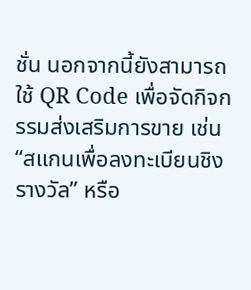ชั่น นอกจากนี้ยังสามารถใช้ QR Code เพื่อจัดกิจกรรมส่งเสริมการขาย เช่น “สแกนเพื่อลงทะเบียนชิงรางวัล” หรือ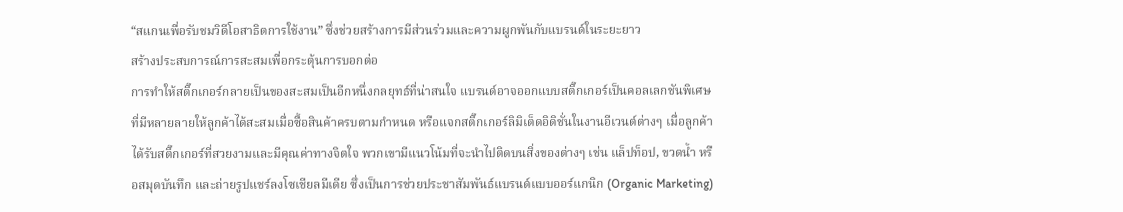“สแกนเพื่อรับชมวิดีโอสาธิตการใช้งาน” ซึ่งช่วยสร้างการมีส่วนร่วมและความผูกพันกับแบรนด์ในระยะยาว
สร้างประสบการณ์การสะสมเพื่อกระตุ้นการบอกต่อ
การทำให้สติ๊กเกอร์กลายเป็นของสะสมเป็นอีกหนึ่งกลยุทธ์ที่น่าสนใจ แบรนด์อาจออกแบบสติ๊กเกอร์เป็นคอลเลกชันพิเศษที่มีหลายลายให้ลูกค้าได้สะสมเมื่อซื้อสินค้าครบตามกำหนด หรือแจกสติ๊กเกอร์ลิมิเต็ดอิดิชั่นในงานอีเวนต์ต่างๆ เมื่อลูกค้าได้รับสติ๊กเกอร์ที่สวยงามและมีคุณค่าทางจิตใจ พวกเขามีแนวโน้มที่จะนำไปติดบนสิ่งของต่างๆ เช่น แล็ปท็อป, ขวดน้ำ หรือสมุดบันทึก และถ่ายรูปแชร์ลงโซเชียลมีเดีย ซึ่งเป็นการช่วยประชาสัมพันธ์แบรนด์แบบออร์แกนิก (Organic Marketing)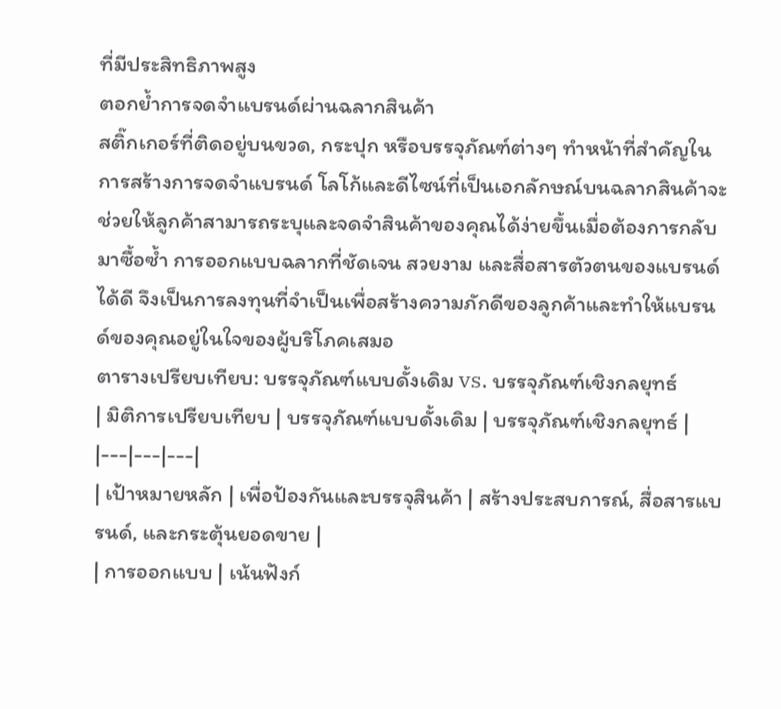ที่มีประสิทธิภาพสูง
ตอกย้ำการจดจำแบรนด์ผ่านฉลากสินค้า
สติ๊กเกอร์ที่ติดอยู่บนขวด, กระปุก หรือบรรจุภัณฑ์ต่างๆ ทำหน้าที่สำคัญในการสร้างการจดจำแบรนด์ โลโก้และดีไซน์ที่เป็นเอกลักษณ์บนฉลากสินค้าจะช่วยให้ลูกค้าสามารถระบุและจดจำสินค้าของคุณได้ง่ายขึ้นเมื่อต้องการกลับมาซื้อซ้ำ การออกแบบฉลากที่ชัดเจน สวยงาม และสื่อสารตัวตนของแบรนด์ได้ดี จึงเป็นการลงทุนที่จำเป็นเพื่อสร้างความภักดีของลูกค้าและทำให้แบรนด์ของคุณอยู่ในใจของผู้บริโภคเสมอ
ตารางเปรียบเทียบ: บรรจุภัณฑ์แบบดั้งเดิม vs. บรรจุภัณฑ์เชิงกลยุทธ์
| มิติการเปรียบเทียบ | บรรจุภัณฑ์แบบดั้งเดิม | บรรจุภัณฑ์เชิงกลยุทธ์ |
|---|---|---|
| เป้าหมายหลัก | เพื่อป้องกันและบรรจุสินค้า | สร้างประสบการณ์, สื่อสารแบรนด์, และกระตุ้นยอดขาย |
| การออกแบบ | เน้นฟังก์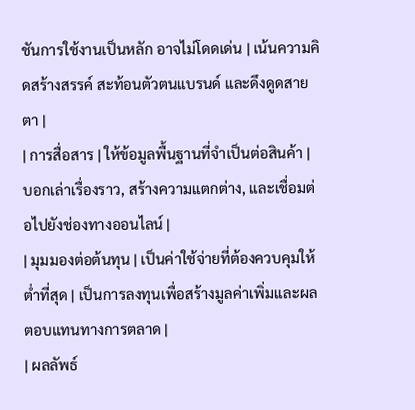ชันการใช้งานเป็นหลัก อาจไม่โดดเด่น | เน้นความคิดสร้างสรรค์ สะท้อนตัวตนแบรนด์ และดึงดูดสายตา |
| การสื่อสาร | ให้ข้อมูลพื้นฐานที่จำเป็นต่อสินค้า | บอกเล่าเรื่องราว, สร้างความแตกต่าง, และเชื่อมต่อไปยังช่องทางออนไลน์ |
| มุมมองต่อต้นทุน | เป็นค่าใช้จ่ายที่ต้องควบคุมให้ต่ำที่สุด | เป็นการลงทุนเพื่อสร้างมูลค่าเพิ่มและผลตอบแทนทางการตลาด |
| ผลลัพธ์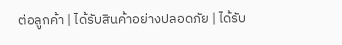ต่อลูกค้า | ได้รับสินค้าอย่างปลอดภัย | ได้รับ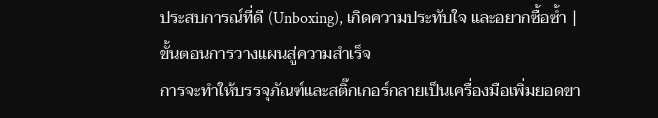ประสบการณ์ที่ดี (Unboxing), เกิดความประทับใจ และอยากซื้อซ้ำ |
ขั้นตอนการวางแผนสู่ความสำเร็จ
การจะทำให้บรรจุภัณฑ์และสติ๊กเกอร์กลายเป็นเครื่องมือเพิ่มยอดขา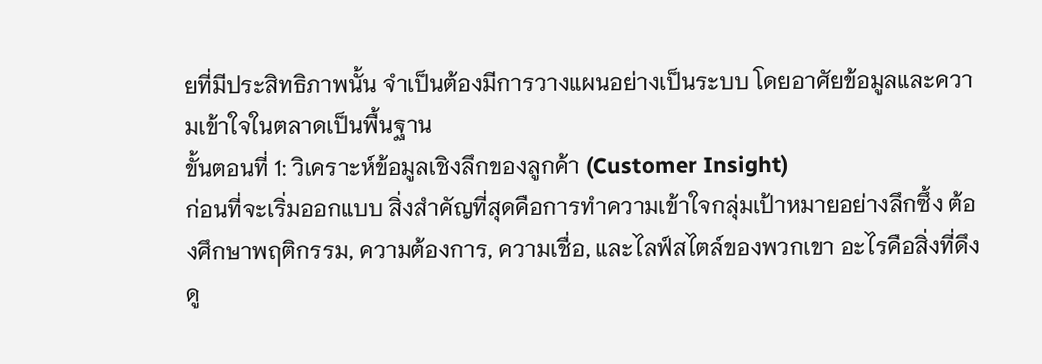ยที่มีประสิทธิภาพนั้น จำเป็นต้องมีการวางแผนอย่างเป็นระบบ โดยอาศัยข้อมูลและความเข้าใจในตลาดเป็นพื้นฐาน
ขั้นตอนที่ 1: วิเคราะห์ข้อมูลเชิงลึกของลูกค้า (Customer Insight)
ก่อนที่จะเริ่มออกแบบ สิ่งสำคัญที่สุดคือการทำความเข้าใจกลุ่มเป้าหมายอย่างลึกซึ้ง ต้องศึกษาพฤติกรรม, ความต้องการ, ความเชื่อ, และไลฟ์สไตล์ของพวกเขา อะไรคือสิ่งที่ดึงดู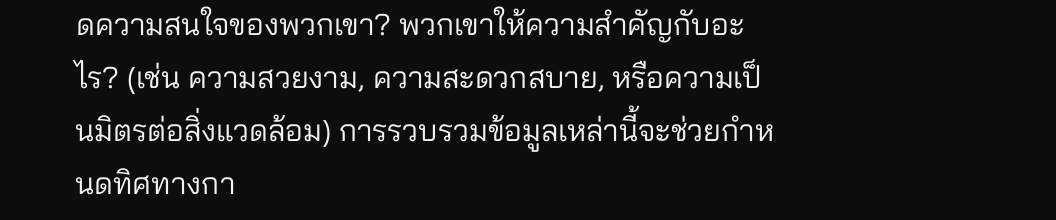ดความสนใจของพวกเขา? พวกเขาให้ความสำคัญกับอะไร? (เช่น ความสวยงาม, ความสะดวกสบาย, หรือความเป็นมิตรต่อสิ่งแวดล้อม) การรวบรวมข้อมูลเหล่านี้จะช่วยกำหนดทิศทางกา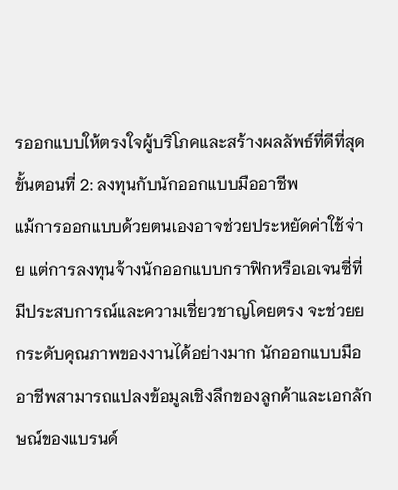รออกแบบให้ตรงใจผู้บริโภคและสร้างผลลัพธ์ที่ดีที่สุด
ขั้นตอนที่ 2: ลงทุนกับนักออกแบบมืออาชีพ
แม้การออกแบบด้วยตนเองอาจช่วยประหยัดค่าใช้จ่าย แต่การลงทุนจ้างนักออกแบบกราฟิกหรือเอเจนซี่ที่มีประสบการณ์และความเชี่ยวชาญโดยตรง จะช่วยยกระดับคุณภาพของงานได้อย่างมาก นักออกแบบมืออาชีพสามารถแปลงข้อมูลเชิงลึกของลูกค้าและเอกลักษณ์ของแบรนด์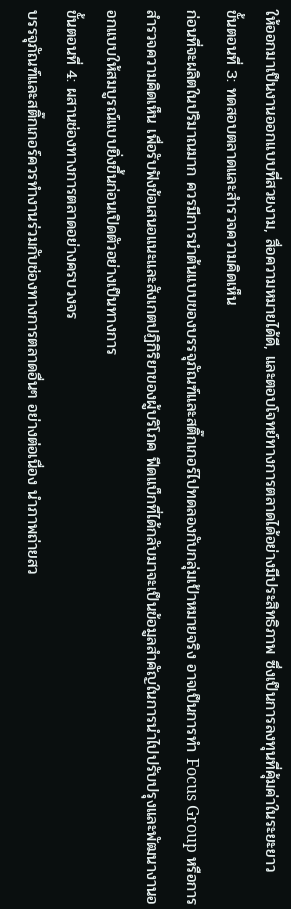ให้ออกมาเป็นงานออกแบบที่สวยงาม, สื่อความหมายได้ดี, และตอบโจทย์ทางการตลาดได้อย่างมีประสิทธิภาพ ซึ่งเป็นการลงทุนที่คุ้มค่าในระยะยาว
ขั้นตอนที่ 3: ทดสอบตลาดและสำรวจความคิดเห็น
ก่อนที่จะผลิตในปริมาณมาก ควรมีการนำต้นแบบของบรรจุภัณฑ์และสติ๊กเกอร์ไปทดลองกับกลุ่มเป้าหมายจริง อาจเป็นการทำ Focus Group หรือการสำรวจความคิดเห็น เพื่อรับฟังข้อเสนอแนะและสังเกตปฏิกิริยาของผู้บริโภค ฟีดแบ็กที่ได้กลับมาจะเป็นข้อมูลสำคัญในการนำไปปรับปรุงและพัฒนางานออกแบบให้สมบูรณ์แบบยิ่งขึ้นก่อนเปิดตัวอย่างเป็นทางการ
ขั้นตอนที่ 4: ผสานช่องทางการตลาดอย่างครบวงจร
บรรจุภัณฑ์และสติ๊กเกอร์ควรทำงานร่วมกับช่องทางการตลาดอื่นๆ อย่างต่อเนื่อง นำภาพถ่ายสว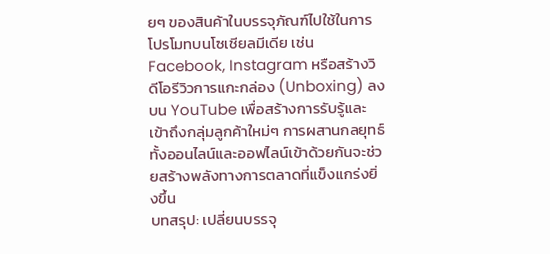ยๆ ของสินค้าในบรรจุภัณฑ์ไปใช้ในการโปรโมทบนโซเชียลมีเดีย เช่น Facebook, Instagram หรือสร้างวิดีโอรีวิวการแกะกล่อง (Unboxing) ลงบน YouTube เพื่อสร้างการรับรู้และเข้าถึงกลุ่มลูกค้าใหม่ๆ การผสานกลยุทธ์ทั้งออนไลน์และออฟไลน์เข้าด้วยกันจะช่วยสร้างพลังทางการตลาดที่แข็งแกร่งยิ่งขึ้น
บทสรุป: เปลี่ยนบรรจุ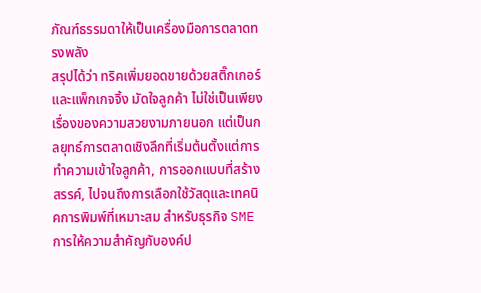ภัณฑ์ธรรมดาให้เป็นเครื่องมือการตลาดทรงพลัง
สรุปได้ว่า ทริคเพิ่มยอดขายด้วยสติ๊กเกอร์และแพ็กเกจจิ้ง มัดใจลูกค้า ไม่ใช่เป็นเพียงเรื่องของความสวยงามภายนอก แต่เป็นกลยุทธ์การตลาดเชิงลึกที่เริ่มต้นตั้งแต่การทำความเข้าใจลูกค้า, การออกแบบที่สร้างสรรค์, ไปจนถึงการเลือกใช้วัสดุและเทคนิคการพิมพ์ที่เหมาะสม สำหรับธุรกิจ SME การให้ความสำคัญกับองค์ป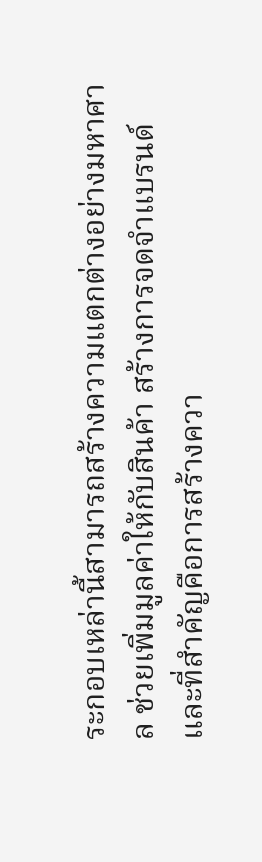ระกอบเหล่านี้สามารถสร้างความแตกต่างอย่างมหาศาล ช่วยเพิ่มมูลค่าให้กับสินค้า สร้างการจดจำแบรนด์ และที่สำคัญคือการสร้างควา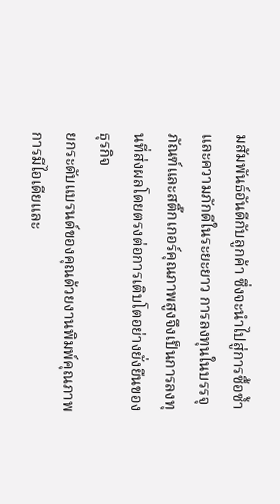มสัมพันธ์อันดีกับลูกค้า ซึ่งจะนำไปสู่การซื้อซ้ำและความภักดีในระยะยาว การลงทุนในบรรจุภัณฑ์และสติ๊กเกอร์คุณภาพสูงจึงเป็นการลงทุนที่ส่งผลโดยตรงต่อการเติบโตอย่างยั่งยืนของธุรกิจ
ยกระดับแบรนด์ของคุณด้วยงานพิมพ์คุณภาพ
การมีไอเดียและ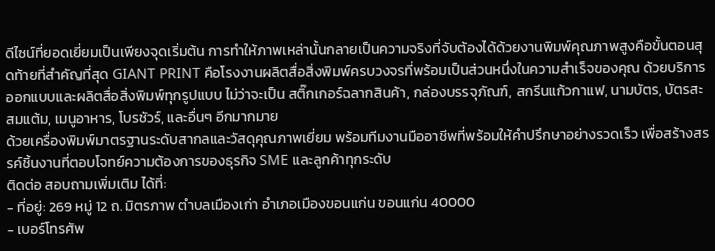ดีไซน์ที่ยอดเยี่ยมเป็นเพียงจุดเริ่มต้น การทำให้ภาพเหล่านั้นกลายเป็นความจริงที่จับต้องได้ด้วยงานพิมพ์คุณภาพสูงคือขั้นตอนสุดท้ายที่สำคัญที่สุด GIANT PRINT คือโรงงานผลิตสื่อสิ่งพิมพ์ครบวงจรที่พร้อมเป็นส่วนหนึ่งในความสำเร็จของคุณ ด้วยบริการออกแบบและผลิตสื่อสิ่งพิมพ์ทุกรูปแบบ ไม่ว่าจะเป็น สติ๊กเกอร์ฉลากสินค้า, กล่องบรรจุภัณฑ์, สกรีนแก้วกาแฟ, นามบัตร, บัตรสะสมแต้ม, เมนูอาหาร, โบรชัวร์, และอื่นๆ อีกมากมาย
ด้วยเครื่องพิมพ์มาตรฐานระดับสากลและวัสดุคุณภาพเยี่ยม พร้อมทีมงานมืออาชีพที่พร้อมให้คำปรึกษาอย่างรวดเร็ว เพื่อสร้างสรรค์ชิ้นงานที่ตอบโจทย์ความต้องการของธุรกิจ SME และลูกค้าทุกระดับ
ติดต่อ สอบถามเพิ่มเติม ได้ที่:
- ที่อยู่: 269 หมู่ 12 ถ. มิตรภาพ ตำบลเมืองเก่า อำเภอเมืองขอนแก่น ขอนแก่น 40000
- เบอร์โทรศัพ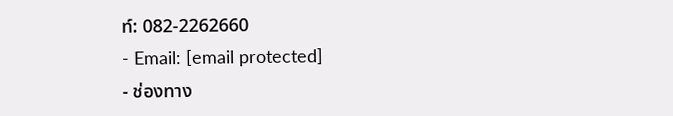ท์: 082-2262660
- Email: [email protected]
- ช่องทาง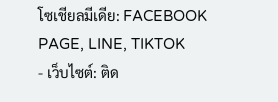โซเชียลมีเดีย: FACEBOOK PAGE, LINE, TIKTOK
- เว็บไซต์: ติด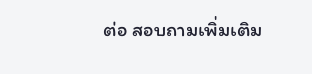ต่อ สอบถามเพิ่มเติม